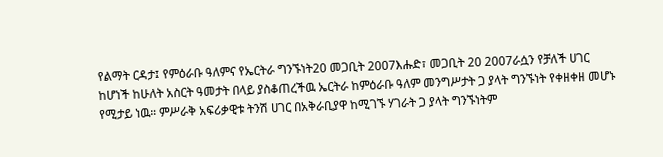የልማት ርዳታ፤ የምዕራቡ ዓለምና የኤርትራ ግንኙነት20 መጋቢት 2007እሑድ፣ መጋቢት 20 2007ራሷን የቻለች ሀገር ከሆነች ከሁለት አስርት ዓመታት በላይ ያስቆጠረችዉ ኤርትራ ከምዕራቡ ዓለም መንግሥታት ጋ ያላት ግንኙነት የቀዘቀዘ መሆኑ የሚታይ ነዉ። ምሥራቅ አፍሪቃዊቱ ትንሽ ሀገር በአቅራቢያዋ ከሚገኙ ሃገራት ጋ ያላት ግንኙነትም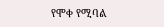የሞቀ የሚባል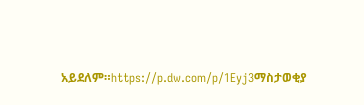አይደለም።https://p.dw.com/p/1Eyj3ማስታወቂያ